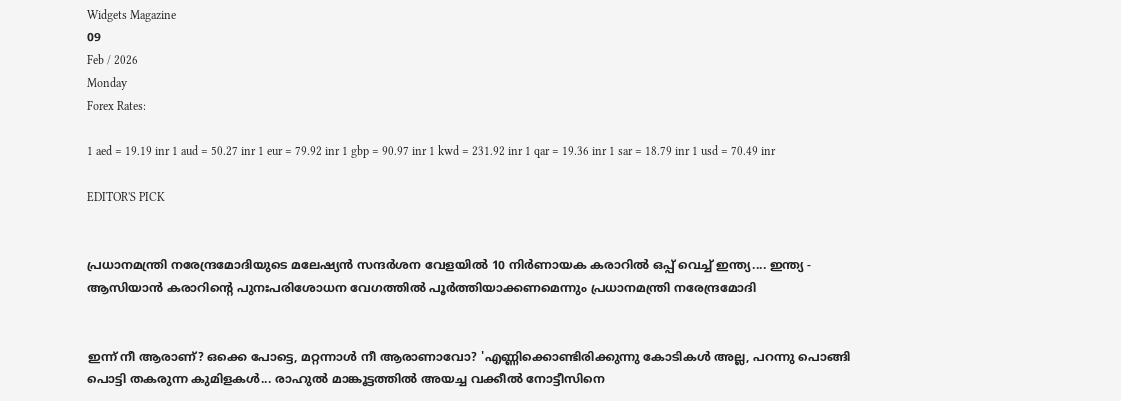Widgets Magazine
09
Feb / 2026
Monday
Forex Rates:

1 aed = 19.19 inr 1 aud = 50.27 inr 1 eur = 79.92 inr 1 gbp = 90.97 inr 1 kwd = 231.92 inr 1 qar = 19.36 inr 1 sar = 18.79 inr 1 usd = 70.49 inr

EDITOR'S PICK


പ്രധാനമന്ത്രി നരേന്ദ്രമോദിയുടെ മലേഷ്യന്‍ സന്ദര്‍ശന വേളയില്‍ 10 നിര്‍ണായക കരാറില്‍ ഒപ്പ് വെച്ച് ഇന്ത്യ.... ഇന്ത്യ - ആസിയാന്‍ കരാറിന്റെ പുനഃപരിശോധന വേഗത്തില്‍ പൂര്‍ത്തിയാക്കണമെന്നും പ്രധാനമന്ത്രി നരേന്ദ്രമോദി


ഇന്ന് നീ ആരാണ്? ഒക്കെ പോട്ടെ, മറ്റന്നാള്‍ നീ ആരാണാവോ? 'എണ്ണിക്കൊണ്ടിരിക്കുന്നു കോടികള്‍ അല്ല, പറന്നു പൊങ്ങി പൊട്ടി തകരുന്ന കുമിളകള്‍... രാഹുല്‍ മാങ്കൂട്ടത്തില്‍ അയച്ച വക്കീൽ നോട്ടീസിനെ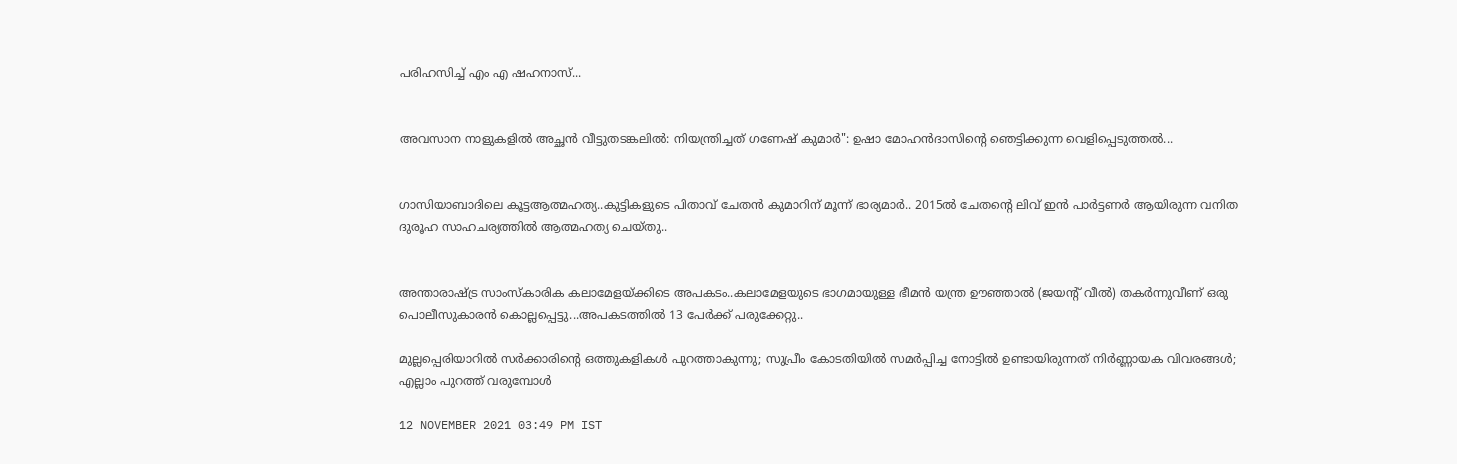പരിഹസിച്ച് എം എ ഷഹനാസ്...


അവസാന നാളുകളിൽ അച്ഛൻ വീട്ടുതടങ്കലിൽ: നിയന്ത്രിച്ചത് ഗണേഷ് കുമാർ": ഉഷാ മോഹൻദാസിന്റെ ഞെട്ടിക്കുന്ന വെളിപ്പെടുത്തൽ...


ഗാസിയാബാദിലെ കൂട്ടആത്മഹത്യ..കുട്ടികളുടെ പിതാവ് ചേതന്‍ കുമാറിന് മൂന്ന് ഭാര്യമാർ.. 2015ൽ ചേതന്റെ ലിവ് ഇൻ പാർട്ടണർ ആയിരുന്ന വനിത ദുരൂഹ സാഹചര്യത്തിൽ ആത്മഹത്യ ചെയ്തു..


അന്താരാഷ്ട്ര സാംസ്കാരിക കലാമേളയ്ക്കിടെ അപകടം..കലാമേളയുടെ ഭാഗമായുള്ള ഭീമൻ യന്ത്ര ഊഞ്ഞാൽ (ജയന്റ് വീൽ) തകർന്നുവീണ് ഒരു പൊലീസുകാരൻ കൊല്ലപ്പെട്ടു...അപകടത്തിൽ 13 പേർക്ക് പരുക്കേറ്റു..

മുല്ലപ്പെരിയാറിൽ സർക്കാരിന്റെ ഒത്തുകളികൾ പുറത്താകുന്നു; സുപ്രീം കോടതിയിൽ സമർപ്പിച്ച നോട്ടിൽ ഉണ്ടായിരുന്നത് നിർണ്ണായക വിവരങ്ങൾ; എല്ലാം പുറത്ത് വരുമ്പോൾ

12 NOVEMBER 2021 03:49 PM IST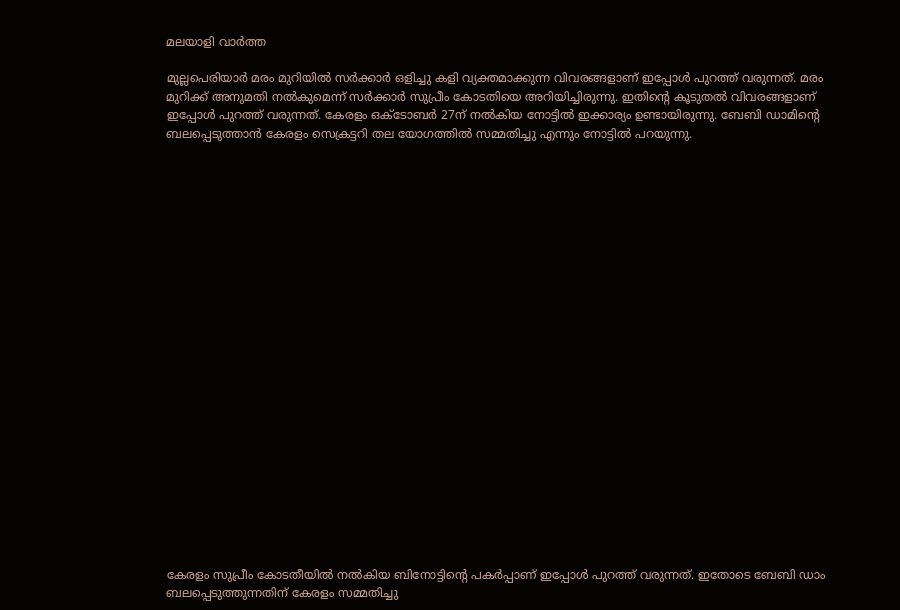മലയാളി വാര്‍ത്ത

മുല്ലപെരിയാർ മരം മുറിയിൽ സർക്കാർ ഒളിച്ചു കളി വ്യക്തമാക്കുന്ന വിവരങ്ങളാണ് ഇപ്പോൾ പുറത്ത് വരുന്നത്. മരം മുറിക്ക് അനുമതി നൽകുമെന്ന് സർക്കാർ സുപ്രീം കോടതിയെ അറിയിച്ചിരുന്നു. ഇതിന്റെ കൂടുതൽ വിവരങ്ങളാണ് ഇപ്പോൾ പുറത്ത് വരുന്നത്. കേരളം ഒക്ടോബർ 27ന് നൽകിയ നോട്ടിൽ ഇക്കാര്യം ഉണ്ടായിരുന്നു. ബേബി ഡാമിന്റെ ബലപ്പെടുത്താൻ കേരളം സെക്രട്ടറി തല യോഗത്തിൽ സമ്മതിച്ചു എന്നും നോട്ടിൽ പറയുന്നു.























കേരളം സുപ്രീം കോടതീയിൽ നൽകിയ ബിനോട്ടിന്റെ പകർപ്പാണ് ഇപ്പോൾ പുറത്ത് വരുന്നത്. ഇതോടെ ബേബി ഡാം ബലപ്പെടുത്തുന്നതിന് കേരളം സമ്മതിച്ചു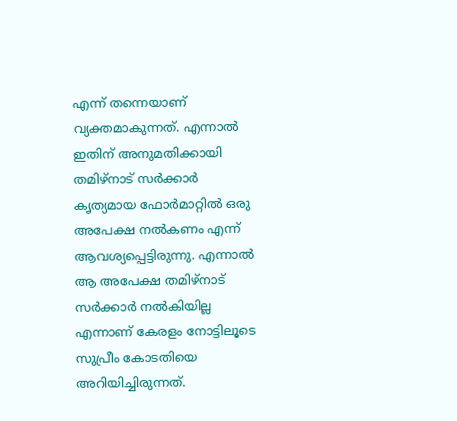എന്ന് തന്നെയാണ് വ്യക്തമാകുന്നത്. എന്നാൽ ഇതിന് അനുമതിക്കായി തമിഴ്നാട് സർക്കാർ കൃത്യമായ ഫോർമാറ്റിൽ ഒരു അപേക്ഷ നൽകണം എന്ന് ആവശ്യപ്പെട്ടിരുന്നു. എന്നാൽ ആ അപേക്ഷ തമിഴ്നാട് സർക്കാർ നൽകിയില്ല എന്നാണ് കേരളം നോട്ടിലൂടെ സുപ്രീം കോടതിയെ അറിയിച്ചിരുന്നത്.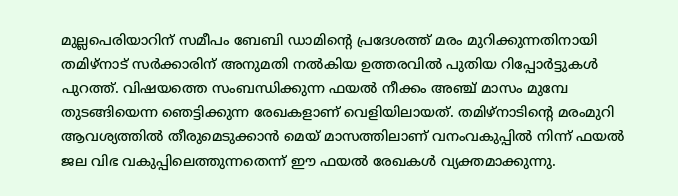മുല്ലപെരിയാറിന് സമീപം ബേബി ഡാമിന്റെ പ്രദേശത്ത് മരം മുറിക്കുന്നതിനായി തമിഴ്നാട് സർക്കാരിന് അനുമതി നൽകിയ ഉത്തരവിൽ പുതിയ റിപ്പോർട്ടുകൾ പുറത്ത്. വിഷയത്തെ സംബന്ധിക്കുന്ന ഫയൽ നീക്കം അഞ്ച് മാസം മുമ്പേ തുടങ്ങിയെന്ന ഞെട്ടിക്കുന്ന രേഖകളാണ് വെളിയിലായത്. തമിഴ്നാടിന്‍റെ മരംമുറി ആവശ്യത്തിൽ തീരുമെടുക്കാൻ മെയ് മാസത്തിലാണ് വനംവകുപ്പിൽ നിന്ന് ഫയൽ ജല വിഭ വകുപ്പിലെത്തുന്നതെന്ന് ഈ ഫയൽ രേഖകള്‍ വ്യക്തമാക്കുന്നു.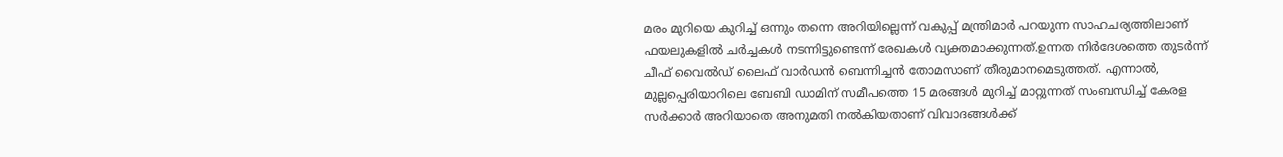മരം മുറിയെ കുറിച്ച് ഒന്നും തന്നെ അറിയില്ലെന്ന് വകുപ്പ് മന്ത്രിമാർ പറയുന്ന സാഹചര്യത്തിലാണ് ഫയലുകളിൽ ചർച്ചകള്‍ നടന്നിട്ടുണ്ടെന്ന് രേഖകള്‍ വ്യക്തമാക്കുന്നത്.ഉന്നത നിർദേശത്തെ തുടർന്ന് ചീഫ് വൈൽഡ് ലൈഫ് വാർഡൻ ബെന്നിച്ചൻ തോമസാണ് തീരുമാനമെടുത്തത്. എന്നാൽ, മുല്ലപ്പെരിയാറിലെ ബേബി ഡാമിന് സമീപത്തെ 15 മരങ്ങള്‍ മുറിച്ച് മാറ്റുന്നത് സംബന്ധിച്ച് കേരള സര്‍ക്കാര്‍ അറിയാതെ അനുമതി നല്‍കിയതാണ് വിവാദങ്ങള്‍ക്ക്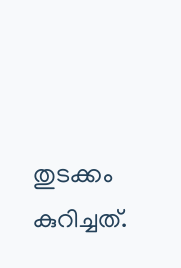തുടക്കം കുറിച്ചത്.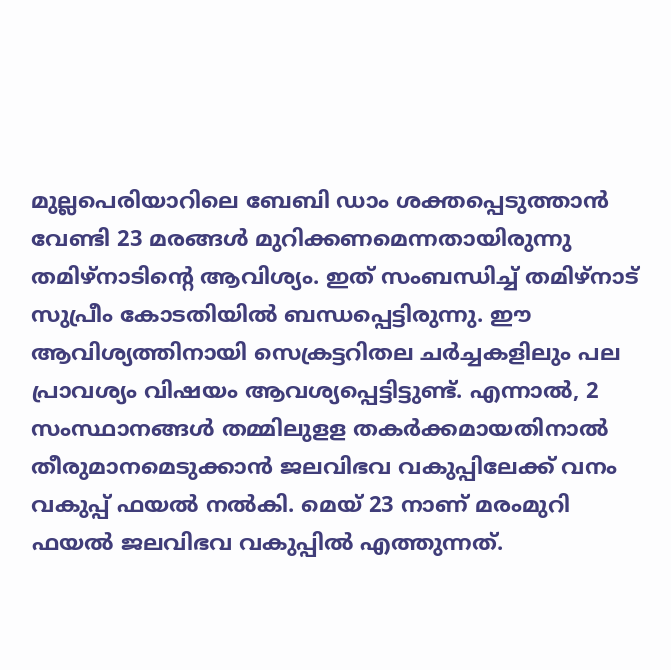മുല്ലപെരിയാറിലെ ബേബി ഡാം ശക്തപ്പെടുത്താൻ വേണ്ടി 23 മരങ്ങള്‍ മുറിക്കണമെന്നതായിരുന്നു തമിഴ്നാടിന്റെ ആവിശ്യം. ഇത് സംബന്ധിച്ച് തമിഴ്നാട് സുപ്രീം കോടതിയിൽ ബന്ധപ്പെട്ടിരുന്നു. ഈ ആവിശ്യത്തിനായി സെക്രട്ടറിതല ചർച്ചകളിലും പല പ്രാവശ്യം വിഷയം ആവശ്യപ്പെട്ടിട്ടുണ്ട്. എന്നാൽ, 2 സംസ്ഥാനങ്ങൾ തമ്മിലുളള തകർക്കമായതിനാൽ തീരുമാനമെടുക്കാൻ ജലവിഭവ വകുപ്പിലേക്ക് വനം വകുപ്പ് ഫയൽ നൽകി. മെയ് 23 നാണ് മരംമുറി ഫയൽ ജലവിഭവ വകുപ്പിൽ എത്തുന്നത്.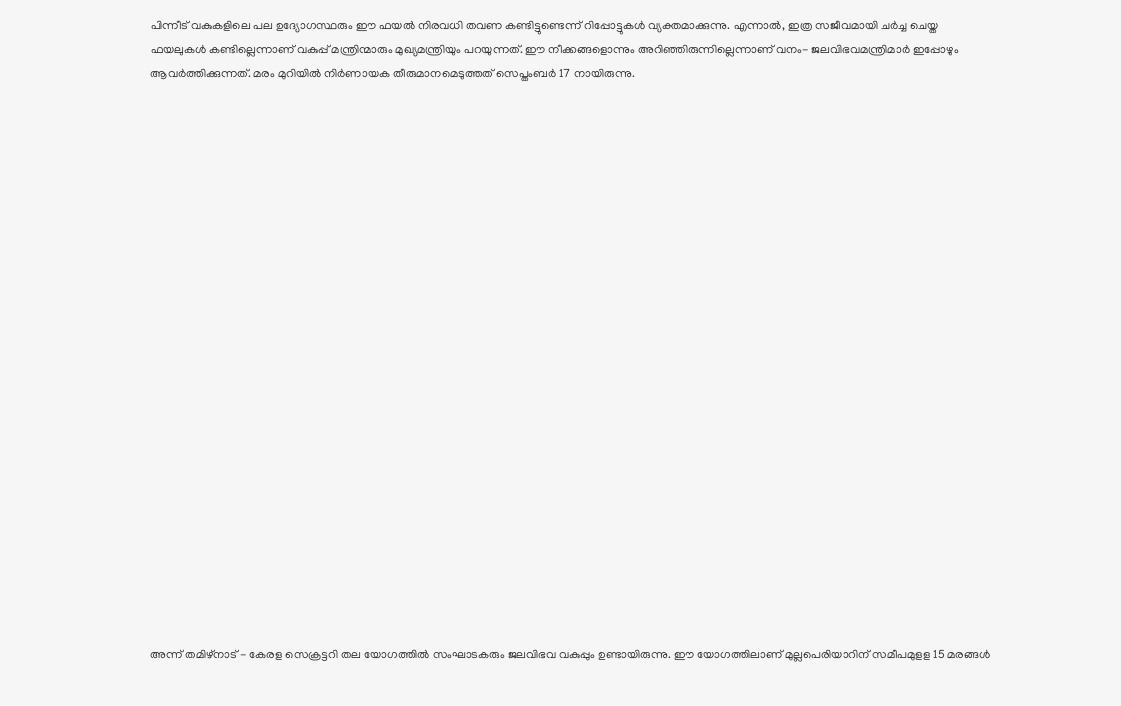പിന്നീട് വകുകളിലെ പല ഉദ്യോഗസ്ഥരും ഈ ഫയൽ നിരവധി തവണ കണ്ടിട്ടുണ്ടെന്ന് റിപ്പോട്ടുകൾ വ്യക്തമാക്കുന്നു. എന്നാൽ, ഇത്ര സജീവമായി ചർച്ച ചെയ്ത ഫയലുകള്‍ കണ്ടില്ലെന്നാണ് വകുപ്പ് മന്ത്രിന്മാരും മുഖ്യമന്ത്രിയും പറയുന്നത്. ഈ നീക്കങ്ങളൊന്നും അറിഞ്ഞിരുന്നില്ലെന്നാണ് വനം- ജലവിഭവമന്ത്രിമാർ ഇപ്പോഴും ആവർത്തിക്കുന്നത്. മരം മുറിയിൽ നി‍ർണായക തീരുമാനമെടുത്തത് സെപ്തംബർ 17 നായിരുന്നു.























അന്ന് തമിഴ്നാട് - കേരള സെക്രട്ടറി തല യോഗത്തിൽ സംഘാടകരും ജലവിഭവ വകുപ്പും ഉണ്ടായിരുന്നു. ഈ യോഗത്തിലാണ് മുല്ലപെരിയാറിന് സമീപമുളള 15 മരങ്ങള്‍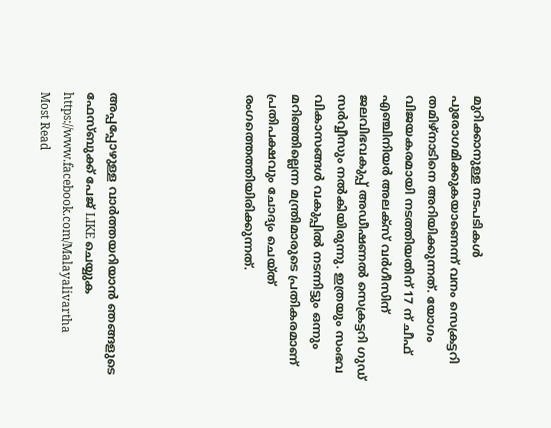മുറിക്കാനുള്ള നടപടികള്‍ പുരോഗമിക്കുകയാണെന്ന് വനം സെക്രട്ടറി തമിഴ്നാടിനെ അറിയിക്കുന്നത്. യോഗം വിജയകരമായി നടത്തിയതിന് 17 ന് ചീഫ് എഞ്ചിനിയർ അലക്സ് വർഗീസിന് ജലവിഭവകുപ്പ് അഡീഷണൽ സെക്രട്ടറി ഗുഡ് സർ‍വ്വീസും നൽകിയിരുന്നു. ഇത്രയും സംഭവ വികാസങ്ങൾ വകുപ്പിൽ നടന്നിട്ടും ഒന്നും മറിഞ്ഞില്ലെന്ന മന്ത്രിമാരുടെ പ്രതികരമാണ് പ്രതിപക്ഷവും ചോദ്യം ചെയ്ത് രംഗത്തെത്തിയിരിക്കുന്നത്.





അപ്പപ്പോഴുള്ള വാര്‍ത്തയറിയാന്‍ ഞങ്ങളുടെ ഫേസ്‌ബുക്ക്‌ പേജ് LIKE ചെയ്യുക
https://www.facebook.com/Malayalivartha
Most Read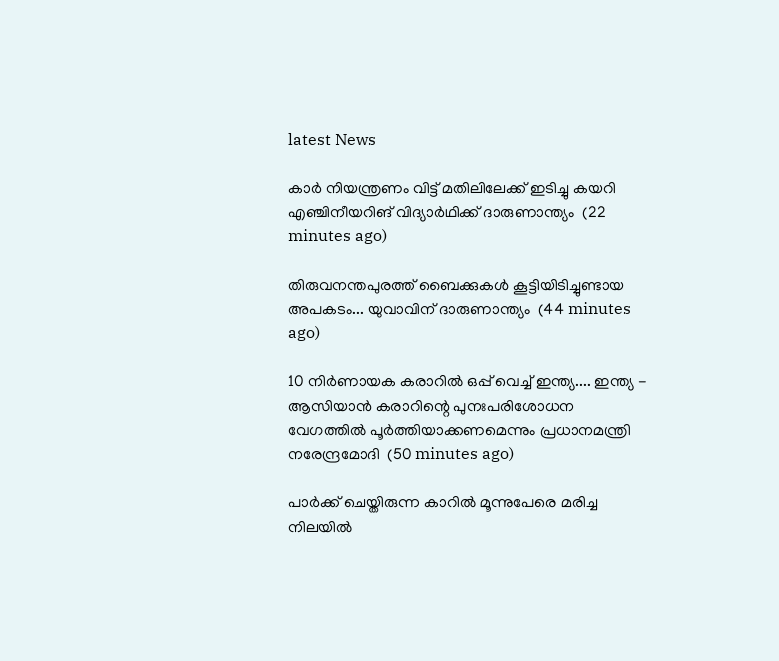latest News

കാർ നിയന്ത്രണം വിട്ട് മതിലിലേക്ക് ഇടിച്ചു കയറി എഞ്ചിനീയറിങ് വിദ്യാർഥിക്ക് ദാരുണാന്ത്യം  (22 minutes ago)

തിരുവനന്തപുരത്ത് ബൈക്കുകൾ കൂട്ടിയിടിച്ചുണ്ടായ അപകടം... യുവാവിന് ദാരുണാന്ത്യം  (44 minutes ago)

10 നിര്‍ണായക കരാറില്‍ ഒപ്പ് വെച്ച് ഇന്ത്യ.... ഇന്ത്യ - ആസിയാന്‍ കരാറിന്റെ പുനഃപരിശോധന വേഗത്തില്‍ പൂര്‍ത്തിയാക്കണമെന്നും പ്രധാനമന്ത്രി നരേന്ദ്രമോദി  (50 minutes ago)

പാര്‍ക്ക് ചെയ്തിരുന്ന കാറില്‍ മൂന്നുപേരെ മരിച്ച നിലയില്‍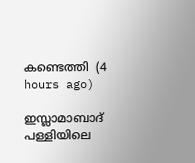കണ്ടെത്തി  (4 hours ago)

ഇസ്ലാമാബാദ് പള്ളിയിലെ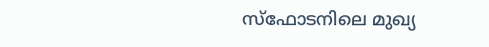സ്‌ഫോടനിലെ മുഖ്യ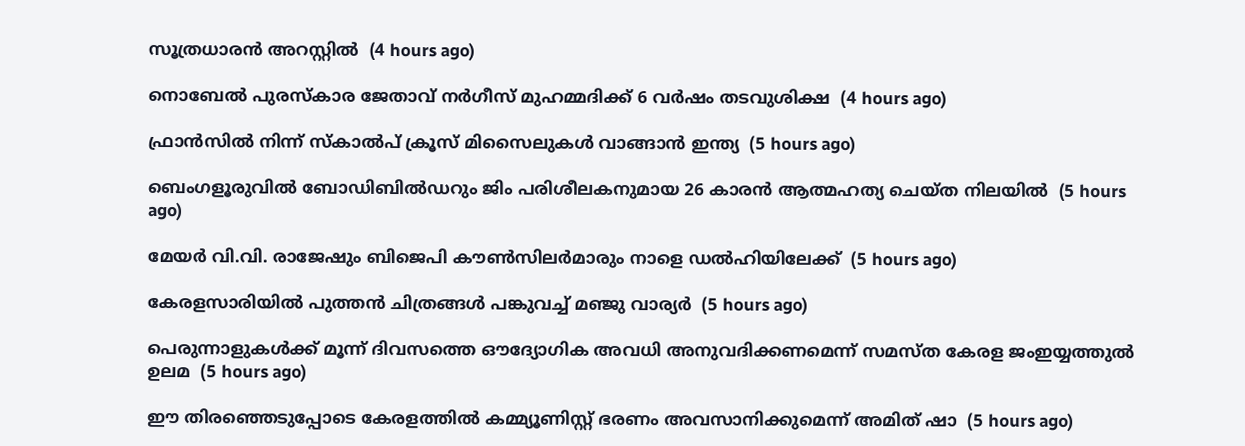സൂത്രധാരന്‍ അറസ്റ്റില്‍  (4 hours ago)

നൊബേല്‍ പുരസ്‌കാര ജേതാവ് നര്‍ഗീസ് മുഹമ്മദിക്ക് 6 വര്‍ഷം തടവുശിക്ഷ  (4 hours ago)

ഫ്രാന്‍സില്‍ നിന്ന് സ്‌കാല്‍പ് ക്രൂസ് മിസൈലുകള്‍ വാങ്ങാന്‍ ഇന്ത്യ  (5 hours ago)

ബെംഗളൂരുവില്‍ ബോഡിബില്‍ഡറും ജിം പരിശീലകനുമായ 26 കാരന്‍ ആത്മഹത്യ ചെയ്ത നിലയില്‍  (5 hours ago)

മേയര്‍ വി.വി. രാജേഷും ബിജെപി കൗണ്‍സിലര്‍മാരും നാളെ ഡല്‍ഹിയിലേക്ക്  (5 hours ago)

കേരളസാരിയില്‍ പുത്തന്‍ ചിത്രങ്ങള്‍ പങ്കുവച്ച് മഞ്ജു വാര്യര്‍  (5 hours ago)

പെരുന്നാളുകള്‍ക്ക് മൂന്ന് ദിവസത്തെ ഔദ്യോഗിക അവധി അനുവദിക്കണമെന്ന് സമസ്ത കേരള ജംഇയ്യത്തുല്‍ ഉലമ  (5 hours ago)

ഈ തിരഞ്ഞെടുപ്പോടെ കേരളത്തില്‍ കമ്മ്യൂണിസ്റ്റ് ഭരണം അവസാനിക്കുമെന്ന് അമിത് ഷാ  (5 hours ago)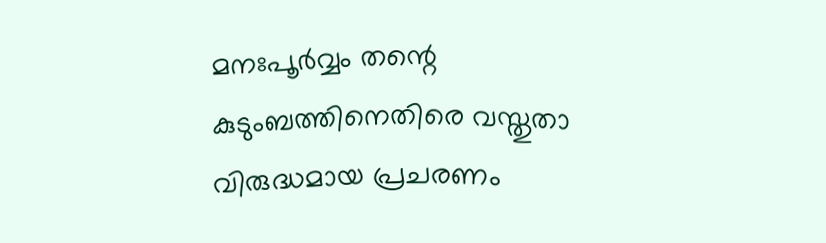മനഃപൂര്‍വ്വം തന്റെ കുടുംബത്തിനെതിരെ വസ്തുതാ വിരുദ്ധമായ പ്രചരണം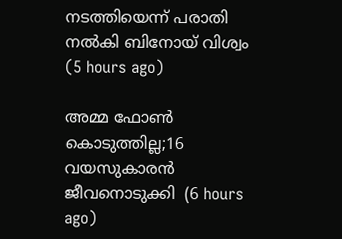നടത്തിയെന്ന് പരാതി നല്‍കി ബിനോയ് വിശ്വം  (5 hours ago)

അമ്മ ഫോണ്‍ കൊടുത്തില്ല;16 വയസുകാരന്‍ ജീവനൊടുക്കി  (6 hours ago)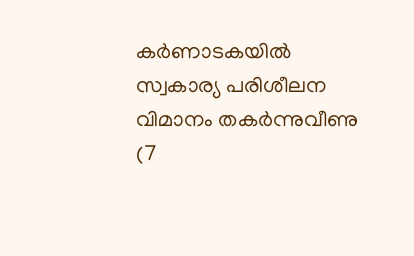കര്‍ണാടകയില്‍ സ്വകാര്യ പരിശീലന വിമാനം തകര്‍ന്നുവീണു  (7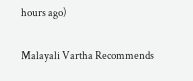hours ago)

Malayali Vartha Recommends